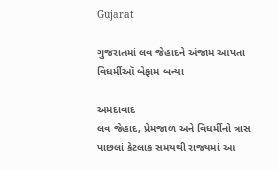Gujarat

ગુજરાતમાં લવ જેહાદને અંજામ આપતા વિધર્મીઑ બેફામ બન્યા

અમદાવાદ
લવ જેહાદ, પ્રેમજાળ અને વિધર્મીનો ત્રાસ પાછલાં કેટલાક સમયથી રાજ્યમાં આ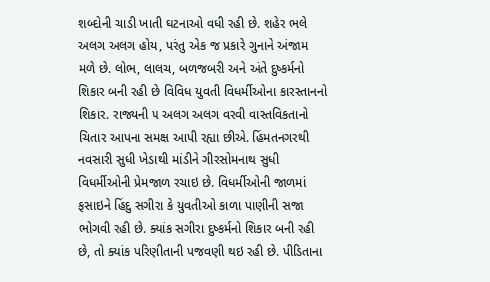શબ્દોની ચાડી ખાતી ઘટનાઓ વધી રહી છે. શહેર ભલે અલગ અલગ હોય, પરંતુ એક જ પ્રકારે ગુનાને અંજામ મળે છે. લોભ, લાલચ, બળજબરી અને અંતે દુષ્કર્મનો શિકાર બની રહી છે વિવિધ યુવતી વિધર્મીઓના કારસ્તાનનો શિકાર. રાજ્યની ૫ અલગ અલગ વરવી વાસ્તવિકતાનો ચિતાર આપના સમક્ષ આપી રહ્યા છીએ. હિંમતનગરથી નવસારી સુધી ખેડાથી માંડીને ગીરસોમનાથ સુધી વિધર્મીઓની પ્રેમજાળ રચાઇ છે. વિધર્મીઓની જાળમાં ફસાઇને હિંદુ સગીરા કે યુવતીઓ કાળા પાણીની સજા ભોગવી રહી છે. ક્યાંક સગીરા દુષ્કર્મનો શિકાર બની રહી છે, તો ક્યાંક પરિણીતાની પજવણી થઇ રહી છે. પીડિતાના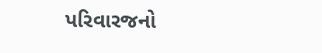પરિવારજનો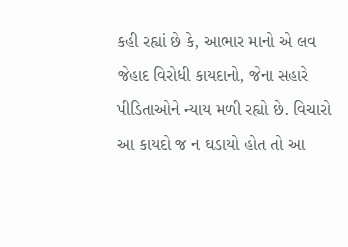કહી રહ્યાં છે કે, આભાર માનો એ લવ જેહાદ વિરોધી કાયદાનો, જેના સહારે પીડિતાઓને ન્યાય મળી રહ્યો છે. વિચારો આ કાયદો જ ન ઘડાયો હોત તો આ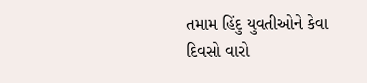તમામ હિંદુ યુવતીઓને કેવા દિવસો વારો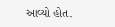આવ્યો હોત.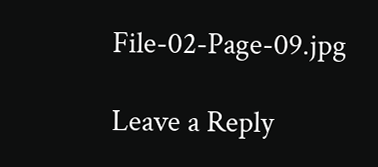File-02-Page-09.jpg

Leave a Reply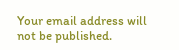Your email address will not be published.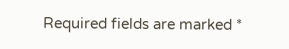Required fields are marked *